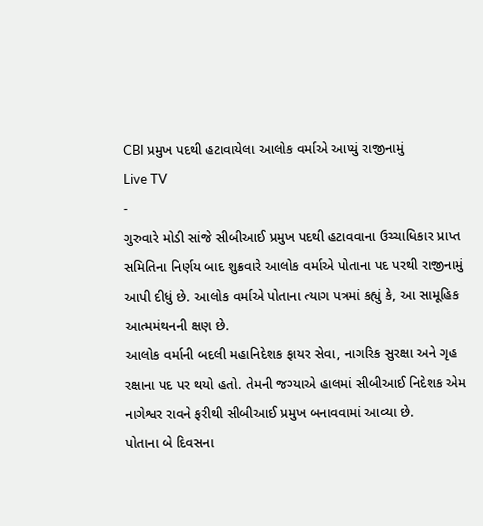CBI પ્રમુખ પદથી હટાવાયેલા આલોક વર્માએ આપ્યું રાજીનામું
Live TV
-
ગુરુવારે મોડી સાંજે સીબીઆઈ પ્રમુખ પદથી હટાવવાના ઉચ્ચાધિકાર પ્રાપ્ત સમિતિના નિર્ણય બાદ શુક્રવારે આલોક વર્માએ પોતાના પદ પરથી રાજીનામું આપી દીધું છે. આલોક વર્માએ પોતાના ત્યાગ પત્રમાં કહ્યું કે, આ સામૂહિક આત્મમંથનની ક્ષણ છે.
આલોક વર્માની બદલી મહાનિદેશક ફાયર સેવા, નાગરિક સુરક્ષા અને ગૃહ રક્ષાના પદ પર થયો હતો. તેમની જગ્યાએ હાલમાં સીબીઆઈ નિદેશક એમ નાગેશ્વર રાવને ફરીથી સીબીઆઈ પ્રમુખ બનાવવામાં આવ્યા છે.
પોતાના બે દિવસના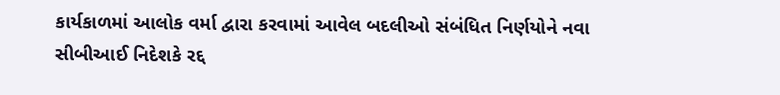કાર્યકાળમાં આલોક વર્મા દ્વારા કરવામાં આવેલ બદલીઓ સંબંધિત નિર્ણયોને નવા સીબીઆઈ નિદેશકે રદ્દ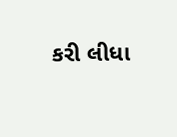કરી લીધા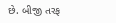છે. બીજી તરફ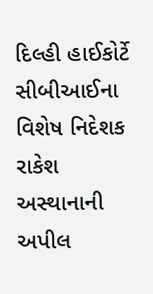દિલ્હી હાઈકોર્ટે સીબીઆઈના વિશેષ નિદેશક રાકેશ અસ્થાનાની અપીલ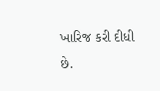ખારિજ કરી દીધી છે.